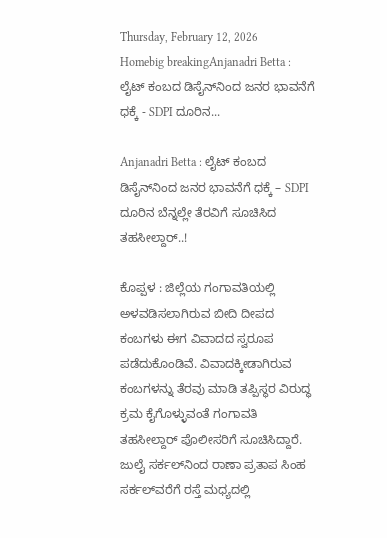Thursday, February 12, 2026
Homebig breakingAnjanadri Betta : ಲೈಟ್‌ ಕಂಬದ ಡಿಸೈನ್‌ನಿಂದ ಜನರ ಭಾವನೆಗೆ ಧಕ್ಕೆ - SDPI ದೂರಿನ...

Anjanadri Betta : ಲೈಟ್‌ ಕಂಬದ ಡಿಸೈನ್‌ನಿಂದ ಜನರ ಭಾವನೆಗೆ ಧಕ್ಕೆ – SDPI ದೂರಿನ ಬೆನ್ನಲ್ಲೇ ತೆರವಿಗೆ ಸೂಚಿಸಿದ ತಹಸೀಲ್ದಾರ್..!

ಕೊಪ್ಪಳ : ಜಿಲ್ಲೆಯ ಗಂಗಾವತಿಯಲ್ಲಿ ಅಳವಡಿಸಲಾಗಿರುವ ಬೀದಿ ದೀಪದ ಕಂಬಗಳು ಈಗ ವಿವಾದದ ಸ್ವರೂಪ ಪಡೆದುಕೊಂಡಿವೆ. ವಿವಾದಕ್ಕೀಡಾಗಿರುವ ಕಂಬಗಳನ್ನು ತೆರವು ಮಾಡಿ ತಪ್ಪಿಸ್ಥರ ವಿರುದ್ಧ ಕ್ರಮ ಕೈಗೊಳ್ಳುವಂತೆ ಗಂಗಾವತಿ ತಹಸೀಲ್ದಾರ್‌ ಪೊಲೀಸರಿಗೆ ಸೂಚಿಸಿದ್ದಾರೆ.
ಜುಲೈ ಸರ್ಕಲ್‌ನಿಂದ ರಾಣಾ ಪ್ರತಾಪ ಸಿಂಹ ಸರ್ಕಲ್‌ವರೆಗೆ ರಸ್ತೆ ಮಧ್ಯದಲ್ಲಿ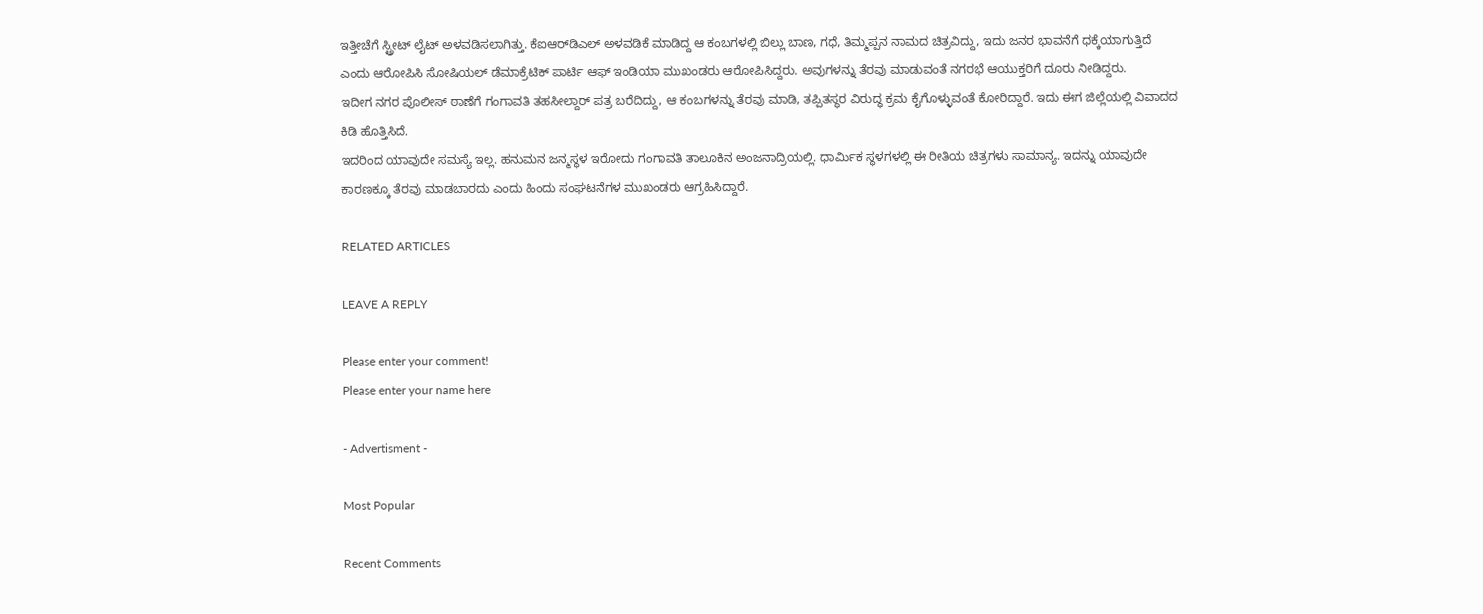ಇತ್ತೀಚೆಗೆ ಸ್ಟ್ರೀಟ್‌ ಲೈಟ್‌ ಅಳವಡಿಸಲಾಗಿತ್ತು. ಕೆಐಆರ್‌ಡಿಎಲ್‌ ಅಳವಡಿಕೆ ಮಾಡಿದ್ದ ಆ ಕಂಬಗಳಲ್ಲಿ ಬಿಲ್ಲು ಬಾಣ, ಗಧೆ, ತಿಮ್ಮಪ್ಪನ ನಾಮದ ಚಿತ್ರವಿದ್ದು, ಇದು ಜನರ ಭಾವನೆಗೆ ಧಕ್ಕೆಯಾಗುತ್ತಿದೆ ಎಂದು ಆರೋಪಿಸಿ ಸೋಷಿಯಲ್‌ ಡೆಮಾಕ್ರೆಟಿಕ್‌ ಪಾರ್ಟಿ ಆಫ್‌ ಇಂಡಿಯಾ ಮುಖಂಡರು ಆರೋಪಿಸಿದ್ದರು. ಅವುಗಳನ್ನು ತೆರವು ಮಾಡುವಂತೆ ನಗರಭೆ ಆಯುಕ್ತರಿಗೆ ದೂರು ನೀಡಿದ್ದರು.
ಇದೀಗ ನಗರ ಪೊಲೀಸ್‌ ಠಾಣೆಗೆ ಗಂಗಾವತಿ ತಹಸೀಲ್ದಾರ್‌ ಪತ್ರ ಬರೆದಿದ್ದು, ಆ ಕಂಬಗಳನ್ನು ತೆರವು ಮಾಡಿ, ತಪ್ಪಿತಸ್ಥರ ವಿರುದ್ಧ ಕ್ರಮ ಕೈಗೊಳ್ಳುವಂತೆ ಕೋರಿದ್ದಾರೆ. ಇದು ಈಗ ಜಿಲ್ಲೆಯಲ್ಲಿ ವಿವಾದದ ಕಿಡಿ ಹೊತ್ತಿಸಿದೆ.
ಇದರಿಂದ ಯಾವುದೇ ಸಮಸ್ಯೆ ಇಲ್ಲ. ಹನುಮನ ಜನ್ಮಸ್ಥಳ ಇರೋದು ಗಂಗಾವತಿ ತಾಲೂಕಿನ ಅಂಜನಾದ್ರಿಯಲ್ಲಿ. ಧಾರ್ಮಿಕ ಸ್ಥಳಗಳಲ್ಲಿ ಈ ರೀತಿಯ ಚಿತ್ರಗಳು ಸಾಮಾನ್ಯ. ಇದನ್ನು ಯಾವುದೇ ಕಾರಣಕ್ಕೂ ತೆರವು ಮಾಡಬಾರದು ಎಂದು ಹಿಂದು ಸಂಘಟನೆಗಳ ಮುಖಂಡರು ಆಗ್ರಹಿಸಿದ್ದಾರೆ.

RELATED ARTICLES

LEAVE A REPLY

Please enter your comment!
Please enter your name here

- Advertisment -

Most Popular

Recent Comments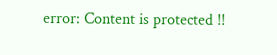error: Content is protected !!